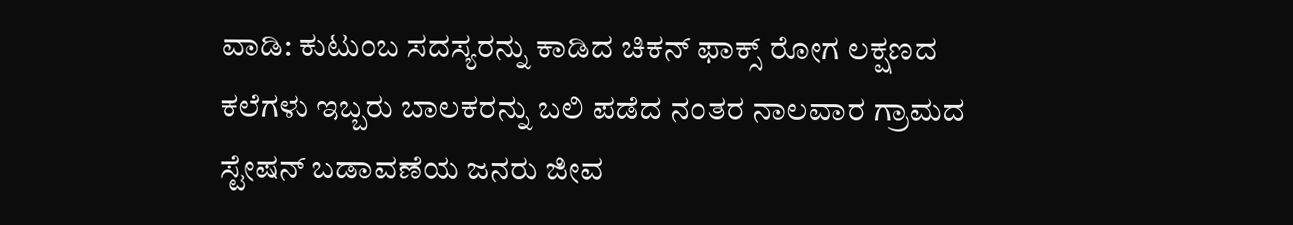ವಾಡಿ: ಕುಟುಂಬ ಸದಸ್ಯರನ್ನು ಕಾಡಿದ ಚಿಕನ್ ಫಾಕ್ಸ್ ರೋಗ ಲಕ್ಷಣದ ಕಲೆಗಳು ಇಬ್ಬರು ಬಾಲಕರನ್ನು ಬಲಿ ಪಡೆದ ನಂತರ ನಾಲವಾರ ಗ್ರಾಮದ ಸ್ಟೇಷನ್ ಬಡಾವಣೆಯ ಜನರು ಜೀವ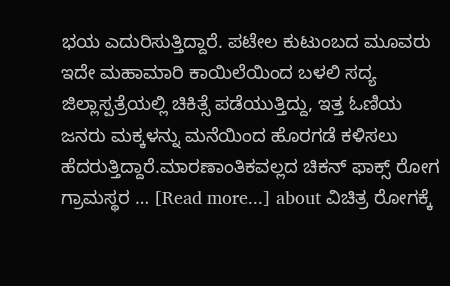ಭಯ ಎದುರಿಸುತ್ತಿದ್ದಾರೆ. ಪಟೇಲ ಕುಟುಂಬದ ಮೂವರು ಇದೇ ಮಹಾಮಾರಿ ಕಾಯಿಲೆಯಿಂದ ಬಳಲಿ ಸದ್ಯ ಜಿಲ್ಲಾಸ್ಪತ್ರೆಯಲ್ಲಿ ಚಿಕಿತ್ಸೆ ಪಡೆಯುತ್ತಿದ್ದು, ಇತ್ತ ಓಣಿಯ ಜನರು ಮಕ್ಕಳನ್ನು ಮನೆಯಿಂದ ಹೊರಗಡೆ ಕಳಿಸಲು ಹೆದರುತ್ತಿದ್ದಾರೆ.ಮಾರಣಾಂತಿಕವಲ್ಲದ ಚಿಕನ್ ಫಾಕ್ಸ್ ರೋಗ ಗ್ರಾಮಸ್ಥರ … [Read more...] about ವಿಚಿತ್ರ ರೋಗಕ್ಕೆ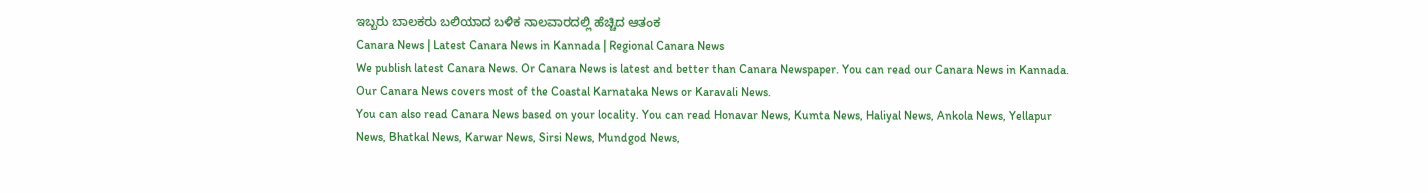ಇಬ್ಬರು ಬಾಲಕರು ಬಲಿಯಾದ ಬಳಿಕ ನಾಲವಾರದಲ್ಲಿ ಹೆಚ್ಚಿದ ಆತಂಕ
Canara News | Latest Canara News in Kannada | Regional Canara News
We publish latest Canara News. Or Canara News is latest and better than Canara Newspaper. You can read our Canara News in Kannada. Our Canara News covers most of the Coastal Karnataka News or Karavali News.
You can also read Canara News based on your locality. You can read Honavar News, Kumta News, Haliyal News, Ankola News, Yellapur News, Bhatkal News, Karwar News, Sirsi News, Mundgod News,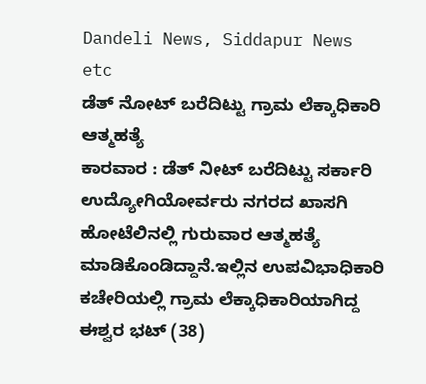Dandeli News, Siddapur News etc
ಡೆತ್ ನೋಟ್ ಬರೆದಿಟ್ಟು ಗ್ರಾಮ ಲೆಕ್ಕಾಧಿಕಾರಿ ಆತ್ಮಹತ್ಯೆ
ಕಾರವಾರ : ಡೆತ್ ನೀಟ್ ಬರೆದಿಟ್ಟು ಸರ್ಕಾರಿ ಉದ್ಯೋಗಿಯೋರ್ವರು ನಗರದ ಖಾಸಗಿ ಹೋಟೆಲಿನಲ್ಲಿ ಗುರುವಾರ ಆತ್ಮಹತ್ಯೆ ಮಾಡಿಕೊಂಡಿದ್ದಾನೆ.ಇಲ್ಲಿನ ಉಪವಿಭಾಧಿಕಾರಿ ಕಚೇರಿಯಲ್ಲಿ ಗ್ರಾಮ ಲೆಕ್ಕಾಧಿಕಾರಿಯಾಗಿದ್ದ ಈಶ್ವರ ಭಟ್ (38)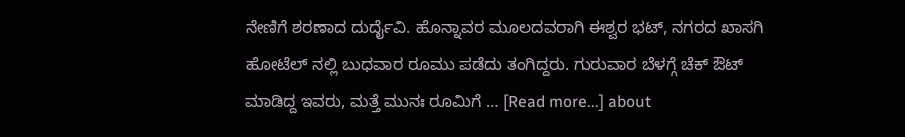ನೇಣಿಗೆ ಶರಣಾದ ದುರ್ದೈವಿ. ಹೊನ್ನಾವರ ಮೂಲದವರಾಗಿ ಈಶ್ವರ ಭಟ್, ನಗರದ ಖಾಸಗಿ ಹೋಟೆಲ್ ನಲ್ಲಿ ಬುಧವಾರ ರೂಮು ಪಡೆದು ತಂಗಿದ್ದರು. ಗುರುವಾರ ಬೆಳಗ್ಗೆ ಚೆಕ್ ಔಟ್ ಮಾಡಿದ್ದ ಇವರು, ಮತ್ತೆ ಮುನಃ ರೂಮಿಗೆ … [Read more...] about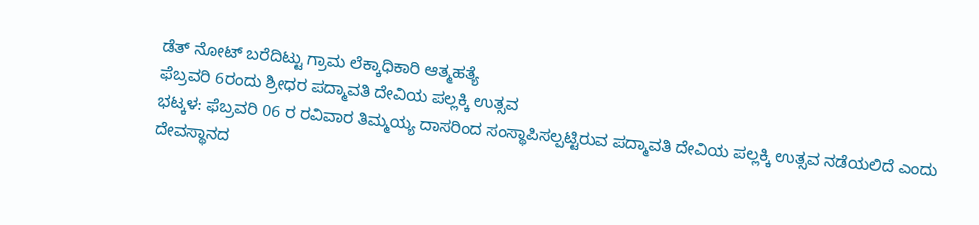ಡೆತ್ ನೋಟ್ ಬರೆದಿಟ್ಟು ಗ್ರಾಮ ಲೆಕ್ಕಾಧಿಕಾರಿ ಆತ್ಮಹತ್ಯೆ
ಫೆಬ್ರವರಿ 6ರಂದು ಶ್ರೀಧರ ಪದ್ಮಾವತಿ ದೇವಿಯ ಪಲ್ಲಕ್ಕಿ ಉತ್ಸವ
ಭಟ್ಕಳ: ಫೆಬ್ರವರಿ 06 ರ ರವಿವಾರ ತಿಮ್ಮಯ್ಯ ದಾಸರಿಂದ ಸಂಸ್ಥಾಪಿಸಲ್ಪಟ್ಟಿರುವ ಪದ್ಮಾವತಿ ದೇವಿಯ ಪಲ್ಲಕ್ಕಿ ಉತ್ಸವ ನಡೆಯಲಿದೆ ಎಂದು ದೇವಸ್ಥಾನದ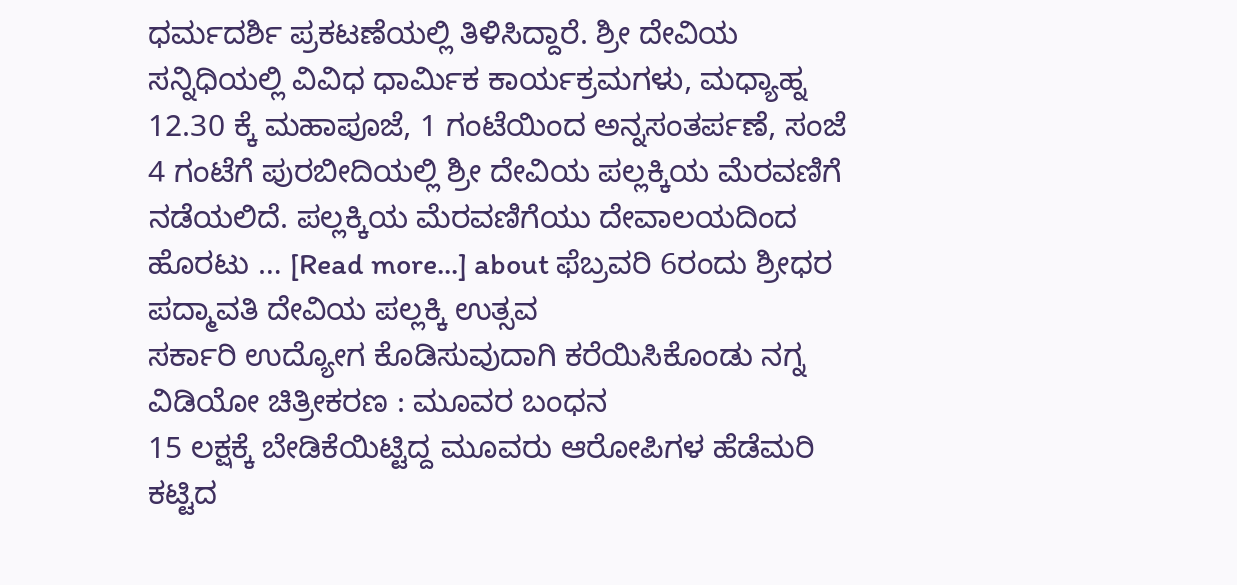ಧರ್ಮದರ್ಶಿ ಪ್ರಕಟಣೆಯಲ್ಲಿ ತಿಳಿಸಿದ್ದಾರೆ. ಶ್ರೀ ದೇವಿಯ ಸನ್ನಿಧಿಯಲ್ಲಿ ವಿವಿಧ ಧಾರ್ಮಿಕ ಕಾರ್ಯಕ್ರಮಗಳು, ಮಧ್ಯಾಹ್ನ 12.30 ಕ್ಕೆ ಮಹಾಪೂಜೆ, 1 ಗಂಟೆಯಿಂದ ಅನ್ನಸಂತರ್ಪಣೆ, ಸಂಜೆ 4 ಗಂಟೆಗೆ ಪುರಬೀದಿಯಲ್ಲಿ ಶ್ರೀ ದೇವಿಯ ಪಲ್ಲಕ್ಕಿಯ ಮೆರವಣಿಗೆ ನಡೆಯಲಿದೆ. ಪಲ್ಲಕ್ಕಿಯ ಮೆರವಣಿಗೆಯು ದೇವಾಲಯದಿಂದ ಹೊರಟು … [Read more...] about ಫೆಬ್ರವರಿ 6ರಂದು ಶ್ರೀಧರ ಪದ್ಮಾವತಿ ದೇವಿಯ ಪಲ್ಲಕ್ಕಿ ಉತ್ಸವ
ಸರ್ಕಾರಿ ಉದ್ಯೋಗ ಕೊಡಿಸುವುದಾಗಿ ಕರೆಯಿಸಿಕೊಂಡು ನಗ್ನ ವಿಡಿಯೋ ಚಿತ್ರೀಕರಣ : ಮೂವರ ಬಂಧನ
15 ಲಕ್ಷಕ್ಕೆ ಬೇಡಿಕೆಯಿಟ್ಟಿದ್ದ ಮೂವರು ಆರೋಪಿಗಳ ಹೆಡೆಮರಿ ಕಟ್ಟಿದ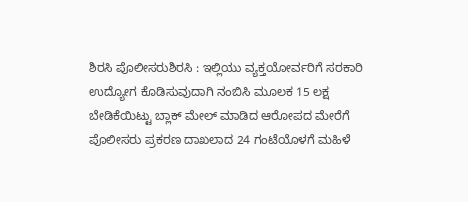ಶಿರಸಿ ಪೊಲೀಸರುಶಿರಸಿ : ಇಲ್ಲಿಯು ವ್ಯಕ್ತಯೋರ್ವರಿಗೆ ಸರಕಾರಿ ಉದ್ಯೋಗ ಕೊಡಿಸುವುದಾಗಿ ನಂಬಿಸಿ ಮೂಲಕ 15 ಲಕ್ಷ ಬೇಡಿಕೆಯಿಟ್ಟು ಬ್ಲಾಕ್ ಮೇಲ್ ಮಾಡಿದ ಆರೋಪದ ಮೇರೆಗೆ ಪೊಲೀಸರು ಪ್ರಕರಣ ದಾಖಲಾದ 24 ಗಂಟೆಯೊಳಗೆ ಮಹಿಳೆ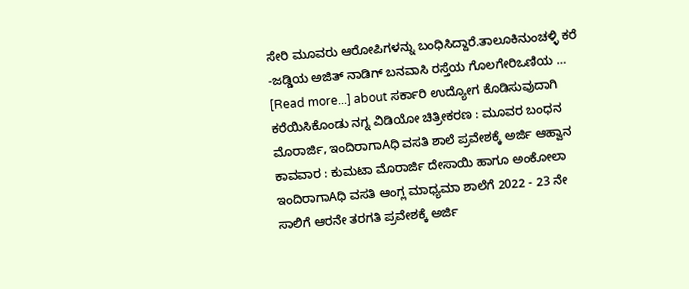ಸೇರಿ ಮೂವರು ಆರೋಪಿಗಳನ್ನು ಬಂಧಿಸಿದ್ದಾರೆ.ತಾಲೂಕಿನುಂಚಳ್ಳಿ ಕರೆ -ಜಡ್ಡಿಯ ಅಜಿತ್ ನಾಡಿಗ್ ಬನವಾಸಿ ರಸ್ತೆಯ ಗೊಲಗೇರಿಒಣಿಯ … [Read more...] about ಸರ್ಕಾರಿ ಉದ್ಯೋಗ ಕೊಡಿಸುವುದಾಗಿ ಕರೆಯಿಸಿಕೊಂಡು ನಗ್ನ ವಿಡಿಯೋ ಚಿತ್ರೀಕರಣ : ಮೂವರ ಬಂಧನ
ಮೊರಾರ್ಜಿ, ಇಂದಿರಾಗಾAಧಿ ವಸತಿ ಶಾಲೆ ಪ್ರವೇಶಕ್ಕೆ ಅರ್ಜಿ ಆಹ್ವಾನ
ಕಾವವಾರ : ಕುಮಟಾ ಮೊರಾರ್ಜಿ ದೇಸಾಯಿ ಹಾಗೂ ಅಂಕೋಲಾ ಇಂದಿರಾಗಾAಧಿ ವಸತಿ ಆಂಗ್ಲ ಮಾಧ್ಯಮಾ ಶಾಲೆಗೆ 2022 - 23 ನೇ ಸಾಲಿಗೆ ಆರನೇ ತರಗತಿ ಪ್ರವೇಶಕ್ಕೆ ಅರ್ಜಿ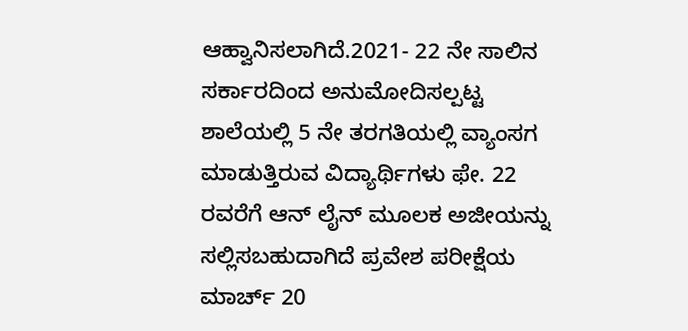ಆಹ್ವಾನಿಸಲಾಗಿದೆ.2021- 22 ನೇ ಸಾಲಿನ ಸರ್ಕಾರದಿಂದ ಅನುಮೋದಿಸಲ್ಪಟ್ಟ ಶಾಲೆಯಲ್ಲಿ 5 ನೇ ತರಗತಿಯಲ್ಲಿ ವ್ಯಾಂಸಗ ಮಾಡುತ್ತಿರುವ ವಿದ್ಯಾರ್ಥಿಗಳು ಫೇ. 22 ರವರೆಗೆ ಆನ್ ಲೈನ್ ಮೂಲಕ ಅಜೀಯನ್ನು ಸಲ್ಲಿಸಬಹುದಾಗಿದೆ ಪ್ರವೇಶ ಪರೀಕ್ಷೆಯ ಮಾರ್ಚ್ 20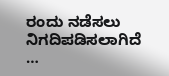ರಂದು ನಡೆಸಲು ನಿಗದಿಪಡಿಸಲಾಗಿದೆ …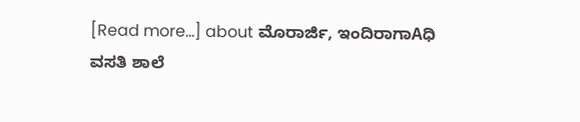[Read more...] about ಮೊರಾರ್ಜಿ, ಇಂದಿರಾಗಾAಧಿ ವಸತಿ ಶಾಲೆ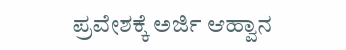ಪ್ರವೇಶಕ್ಕೆ ಅರ್ಜಿ ಆಹ್ವಾನ